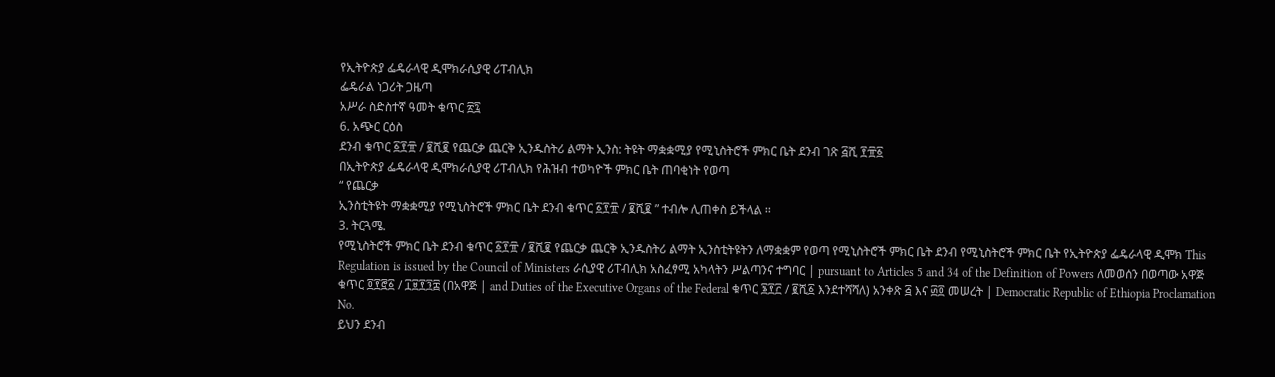የኢትዮጵያ ፌዴራላዊ ዲሞክራሲያዊ ሪፐብሊክ
ፌዴራል ነጋሪት ጋዜጣ
አሥራ ስድስተኛ ዓመት ቁጥር ፳፯
6. አጭር ርዕስ
ደንብ ቁጥር ፩፻፹ / ፪ሺ፪ የጨርቃ ጨርቅ ኢንዱስትሪ ልማት ኢንስ: ትዩት ማቋቋሚያ የሚኒስትሮች ምክር ቤት ደንብ ገጽ ፭ሺ ፻፹፩
በኢትዮጵያ ፌዴራላዊ ዲሞክራሲያዊ ሪፐብሊክ የሕዝብ ተወካዮች ምክር ቤት ጠባቂነት የወጣ
“ የጨርቃ
ኢንስቲትዩት ማቋቋሚያ የሚኒስትሮች ምክር ቤት ደንብ ቁጥር ፩፻፹ / ፪ሺ፪ ” ተብሎ ሊጠቀስ ይችላል ፡፡
3. ትርጓሜ.
የሚኒስትሮች ምክር ቤት ደንብ ቁጥር ፩፻፹ / ፪ሺ፪ የጨርቃ ጨርቅ ኢንዱስትሪ ልማት ኢንስቲትዩትን ለማቋቋም የወጣ የሚኒስትሮች ምክር ቤት ደንብ የሚኒስትሮች ምክር ቤት የኢትዮጵያ ፌዴራላዊ ዲሞክ This Regulation is issued by the Council of Ministers ራሲያዊ ሪፐብሊክ አስፈፃሚ አካላትን ሥልጣንና ተግባር | pursuant to Articles 5 and 34 of the Definition of Powers ለመወሰን በወጣው አዋጅ ቁጥር ፬፻፸፩ / ፲፱፻፺፰ (በአዋጅ | and Duties of the Executive Organs of the Federal ቁጥር ፮፻፫ / ፪ሺ፩ እንደተሻሻለ) አንቀጽ ፭ እና ፴፬ መሠረት | Democratic Republic of Ethiopia Proclamation No.
ይህን ደንብ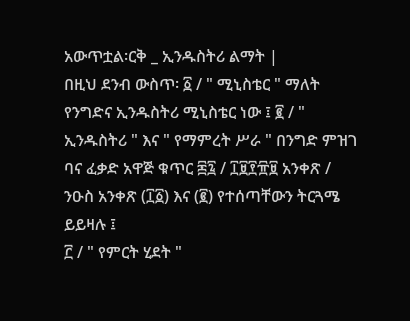አውጥቷል፡ርቅ _ ኢንዱስትሪ ልማት |
በዚህ ደንብ ውስጥ፡ ፩ / " ሚኒስቴር " ማለት የንግድና ኢንዱስትሪ ሚኒስቴር ነው ፤ ፪ / " ኢንዱስትሪ " እና " የማምረት ሥራ " በንግድ ምዝገ ባና ፈቃድ አዋጅ ቁጥር ፷፯ / ፲፱፻፹፱ አንቀጽ / ንዑስ አንቀጽ (፲፩) እና (፪) የተሰጣቸውን ትርጓሜ ይይዛሉ ፤
፫ / " የምርት ሂደት "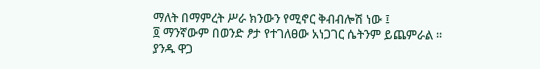ማለት በማምረት ሥራ ክንውን የሚኖር ቅብብሎሽ ነው ፤
፬ ማንኛውም በወንድ ፆታ የተገለፀው አነጋገር ሴትንም ይጨምራል ፡፡
ያንዱ ዋጋ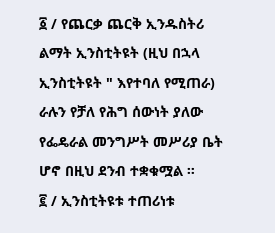፩ / የጨርቃ ጨርቅ ኢንዱስትሪ ልማት ኢንስቲትዩት (ዚህ በኋላ ኢንስቲትዩት " እየተባለ የሚጠራ) ራሉን የቻለ የሕግ ሰውነት ያለው የፌዴራል መንግሥት መሥሪያ ቤት ሆኖ በዚህ ደንብ ተቋቁሟል ።
፪ / ኢንስቲትዩቱ ተጠሪነቱ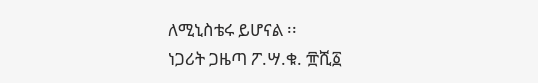ለሚኒስቴሩ ይሆናል ፡፡
ነጋሪት ጋዜጣ ፖ.ሣ.ቁ. ፹ሺ፩